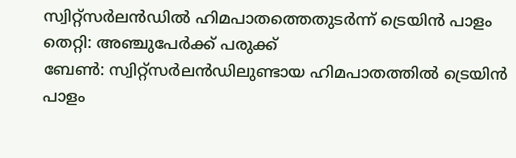സ്വിറ്റ്സർലൻഡിൽ ഹിമപാതത്തെതുടർന്ന് ട്രെയിൻ പാളം തെറ്റി: അഞ്ചുപേർക്ക് പരുക്ക്
ബേൺ: സ്വിറ്റ്സർലൻഡിലുണ്ടായ ഹിമപാതത്തിൽ ട്രെയിൻ പാളം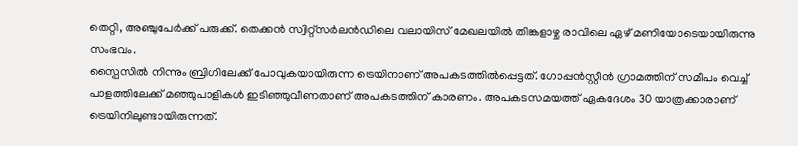തെറ്റി, അഞ്ചുപേർക്ക് പരുക്ക്. തെക്കൻ സ്വിറ്റ്സർലൻഡിലെ വലായിസ് മേഖലയിൽ തിങ്കളാഴ്ച രാവിലെ ഏഴ് മണിയോടെയായിരുന്നു സംഭവം.
സ്പൈസിൽ നിന്നും ബ്രിഗിലേക്ക് പോവുകയായിരുന്ന ട്രെയിനാണ് അപകടത്തിൽപ്പെട്ടത്. ഗോപ്പൻസ്റ്റീൻ ഗ്രാമത്തിന് സമീപം വെച്ച് പാളത്തിലേക്ക് മഞ്ഞുപാളികൾ ഇടിഞ്ഞുവീണതാണ് അപകടത്തിന് കാരണം. അപകടസമയത്ത് ഏകദേശം 30 യാത്രക്കാരാണ് ട്രെയിനിലുണ്ടായിരുന്നത്.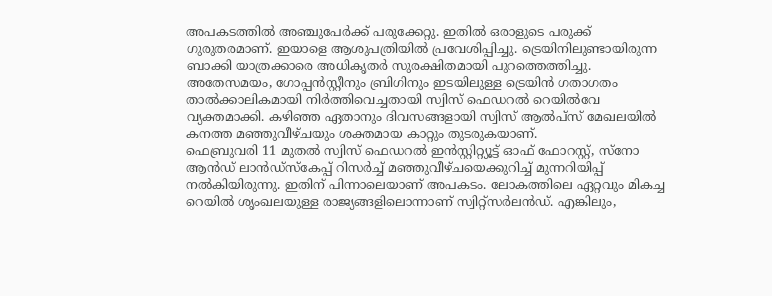അപകടത്തിൽ അഞ്ചുപേർക്ക് പരുക്കേറ്റു. ഇതിൽ ഒരാളുടെ പരുക്ക് ഗുരുതരമാണ്. ഇയാളെ ആശുപത്രിയിൽ പ്രവേശിപ്പിച്ചു. ട്രെയിനിലുണ്ടായിരുന്ന ബാക്കി യാത്രക്കാരെ അധികൃതർ സുരക്ഷിതമായി പുറത്തെത്തിച്ചു.
അതേസമയം, ഗോപ്പൻസ്റ്റീനും ബ്രിഗിനും ഇടയിലുള്ള ട്രെയിൻ ഗതാഗതം താൽക്കാലികമായി നിർത്തിവെച്ചതായി സ്വിസ് ഫെഡറൽ റെയിൽവേ വ്യക്തമാക്കി. കഴിഞ്ഞ ഏതാനും ദിവസങ്ങളായി സ്വിസ് ആൽപ്സ് മേഖലയിൽ കനത്ത മഞ്ഞുവീഴ്ചയും ശക്തമായ കാറ്റും തുടരുകയാണ്.
ഫെബ്രുവരി 11 മുതൽ സ്വിസ് ഫെഡറൽ ഇൻസ്റ്റിറ്റ്യൂട്ട് ഓഫ് ഫോറസ്റ്റ്, സ്നോ ആൻഡ് ലാൻഡ്സ്കേപ്പ് റിസർച്ച് മഞ്ഞുവീഴ്ചയെക്കുറിച്ച് മുന്നറിയിപ്പ് നൽകിയിരുന്നു. ഇതിന് പിന്നാലെയാണ് അപകടം. ലോകത്തിലെ ഏറ്റവും മികച്ച റെയിൽ ശൃംഖലയുള്ള രാജ്യങ്ങളിലൊന്നാണ് സ്വിറ്റ്സർലൻഡ്. എങ്കിലും,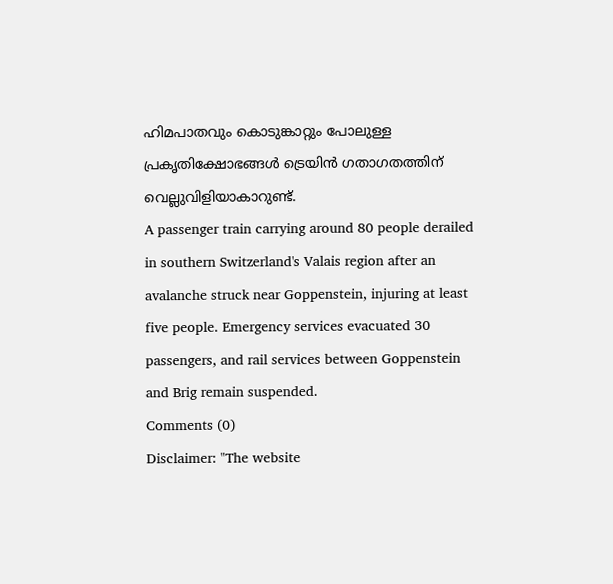ഹിമപാതവും കൊടുങ്കാറ്റും പോലുള്ള പ്രകൃതിക്ഷോഭങ്ങൾ ട്രെയിൻ ഗതാഗതത്തിന് വെല്ലുവിളിയാകാറുണ്ട്.
A passenger train carrying around 80 people derailed in southern Switzerland's Valais region after an avalanche struck near Goppenstein, injuring at least five people. Emergency services evacuated 30 passengers, and rail services between Goppenstein and Brig remain suspended.
Comments (0)
Disclaimer: "The website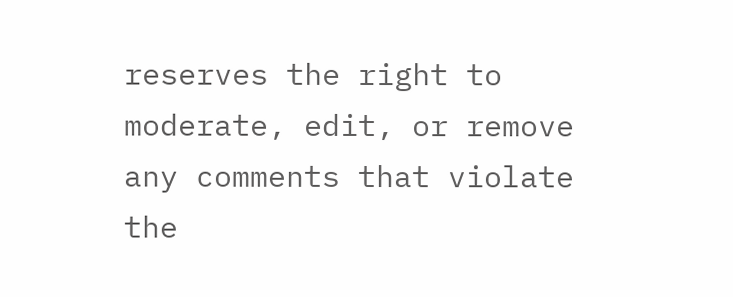reserves the right to moderate, edit, or remove any comments that violate the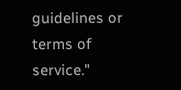guidelines or terms of service."